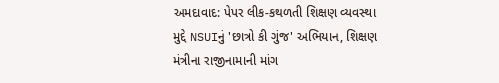અમદાવાદ: પેપર લીક-કથળતી શિક્ષણ વ્યવસ્થા મુદ્દે NSUIનું 'છાત્રો કી ગુંજ' અભિયાન, શિક્ષણ મંત્રીના રાજીનામાની માંગ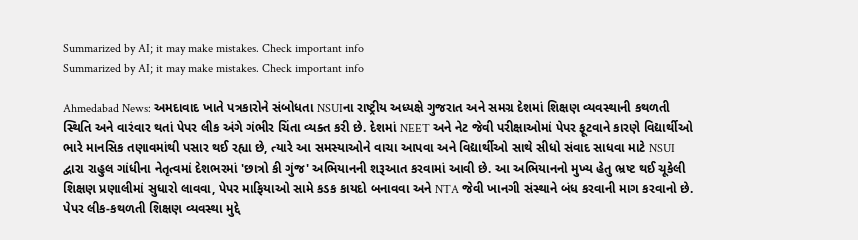Summarized by AI; it may make mistakes. Check important info
Summarized by AI; it may make mistakes. Check important info

Ahmedabad News: અમદાવાદ ખાતે પત્રકારોને સંબોધતા NSUIના રાષ્ટ્રીય અધ્યક્ષે ગુજરાત અને સમગ્ર દેશમાં શિક્ષણ વ્યવસ્થાની કથળતી સ્થિતિ અને વારંવાર થતાં પેપર લીક અંગે ગંભીર ચિંતા વ્યક્ત કરી છે. દેશમાં NEET અને નેટ જેવી પરીક્ષાઓમાં પેપર ફૂટવાને કારણે વિદ્યાર્થીઓ ભારે માનસિક તણાવમાંથી પસાર થઈ રહ્યા છે, ત્યારે આ સમસ્યાઓને વાચા આપવા અને વિદ્યાર્થીઓ સાથે સીધો સંવાદ સાધવા માટે NSUI દ્વારા રાહુલ ગાંધીના નેતૃત્વમાં દેશભરમાં 'છાત્રો કી ગુંજ' અભિયાનની શરૂઆત કરવામાં આવી છે. આ અભિયાનનો મુખ્ય હેતુ ભ્રષ્ટ થઈ ચૂકેલી શિક્ષણ પ્રણાલીમાં સુધારો લાવવા, પેપર માફિયાઓ સામે કડક કાયદો બનાવવા અને NTA જેવી ખાનગી સંસ્થાને બંધ કરવાની માગ કરવાનો છે.
પેપર લીક-કથળતી શિક્ષણ વ્યવસ્થા મુદ્દે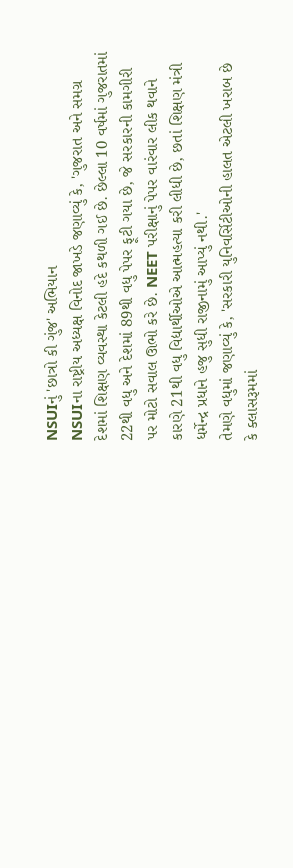NSUIનું 'છાત્રો કી ગુંજ' અભિયાન
NSUIના રાષ્ટ્રીય અધ્યક્ષ વિનોદ જાખડે જણાવ્યું કે, 'ગુજરાત અને સમગ્ર દેશમાં શિક્ષણ વ્યવસ્થા કેટલી હદે કથળી ગઈ છે. છેલ્લા 10 વર્ષમાં ગુજરાતમાં 22થી વધુ અને દેશમાં 89થી વધુ પેપર ફૂટી ગયા છે, જે સરકારની કામગીરી પર મોટો સવાલ ઊભો કરે છે. NEET પરીક્ષાનું પેપર વારંવાર લીક થવાને કારણે 21થી વધુ વિદ્યાર્થીઓએ આત્મહત્યા કરી લીધી છે, છતાં શિક્ષણ મંત્રી ધર્મેન્દ્ર પ્રધાને હજુ સુધી રાજીનામું આપ્યું નથી.'
તેમણે વધુમાં જણાવ્યું કે, 'સરકારી યુનિવર્સિટીઓની હાલત એટલી ખરાબ છે કે ક્લાસરૂમમાં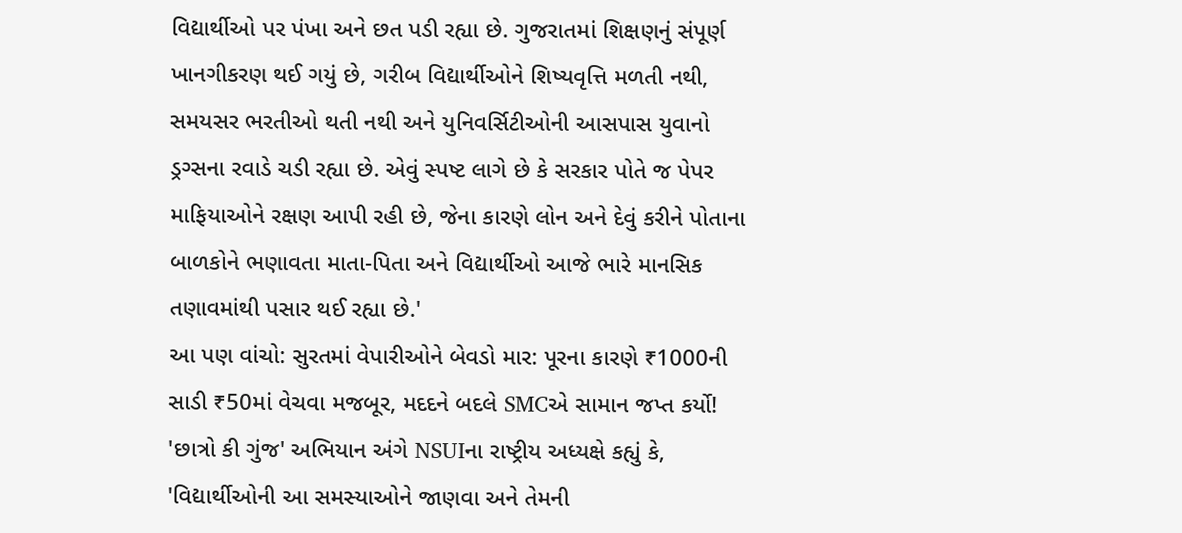વિદ્યાર્થીઓ પર પંખા અને છત પડી રહ્યા છે. ગુજરાતમાં શિક્ષણનું સંપૂર્ણ ખાનગીકરણ થઈ ગયું છે, ગરીબ વિદ્યાર્થીઓને શિષ્યવૃત્તિ મળતી નથી, સમયસર ભરતીઓ થતી નથી અને યુનિવર્સિટીઓની આસપાસ યુવાનો ડ્રગ્સના રવાડે ચડી રહ્યા છે. એવું સ્પષ્ટ લાગે છે કે સરકાર પોતે જ પેપર માફિયાઓને રક્ષણ આપી રહી છે, જેના કારણે લોન અને દેવું કરીને પોતાના બાળકોને ભણાવતા માતા-પિતા અને વિદ્યાર્થીઓ આજે ભારે માનસિક તણાવમાંથી પસાર થઈ રહ્યા છે.'
આ પણ વાંચો: સુરતમાં વેપારીઓને બેવડો માર: પૂરના કારણે ₹1000ની સાડી ₹50માં વેચવા મજબૂર, મદદને બદલે SMCએ સામાન જપ્ત કર્યો!
'છાત્રો કી ગુંજ' અભિયાન અંગે NSUIના રાષ્ટ્રીય અધ્યક્ષે કહ્યું કે, 'વિદ્યાર્થીઓની આ સમસ્યાઓને જાણવા અને તેમની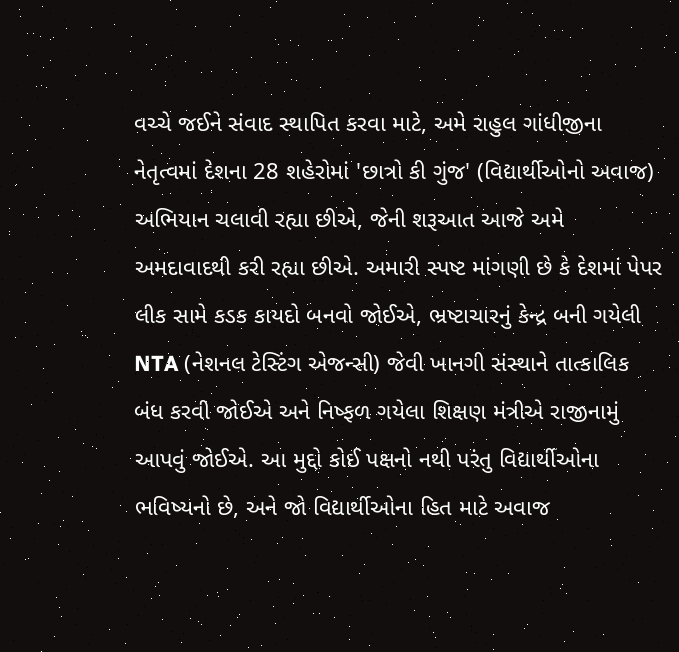વચ્ચે જઈને સંવાદ સ્થાપિત કરવા માટે, અમે રાહુલ ગાંધીજીના નેતૃત્વમાં દેશના 28 શહેરોમાં 'છાત્રો કી ગુંજ' (વિદ્યાર્થીઓનો અવાજ) અભિયાન ચલાવી રહ્યા છીએ, જેની શરૂઆત આજે અમે અમદાવાદથી કરી રહ્યા છીએ. અમારી સ્પષ્ટ માંગણી છે કે દેશમાં પેપર લીક સામે કડક કાયદો બનવો જોઈએ, ભ્રષ્ટાચારનું કેન્દ્ર બની ગયેલી NTA (નેશનલ ટેસ્ટિંગ એજન્સી) જેવી ખાનગી સંસ્થાને તાત્કાલિક બંધ કરવી જોઈએ અને નિષ્ફળ ગયેલા શિક્ષણ મંત્રીએ રાજીનામું આપવું જોઈએ. આ મુદ્દો કોઈ પક્ષનો નથી પરંતુ વિદ્યાર્થીઓના ભવિષ્યનો છે, અને જો વિદ્યાર્થીઓના હિત માટે અવાજ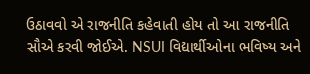ઉઠાવવો એ રાજનીતિ કહેવાતી હોય તો આ રાજનીતિ સૌએ કરવી જોઈએ. NSUI વિદ્યાર્થીઓના ભવિષ્ય અને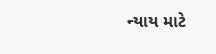ન્યાય માટે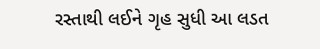રસ્તાથી લઈને ગૃહ સુધી આ લડત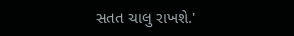સતત ચાલુ રાખશે.'